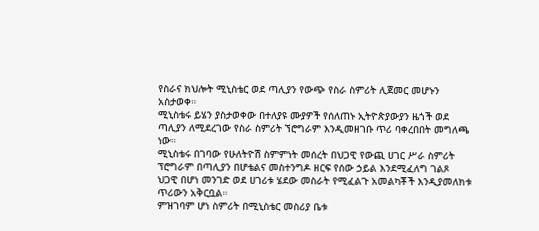የስራና ክህሎት ሚኒስቴር ወደ ጣሊያን የውጭ የስራ ስምሪት ሊጀመር መሆኑን አስታወቀ።
ሚኒስቴሩ ይሄን ያስታወቀው በተለያዩ ሙያዎች የሰለጠኑ ኢትዮጵያውያን ዜጎች ወደ ጣሊያን ለሚደረገው የስራ ስምሪት ኘሮግራም እንዲመዘገቡ ጥሪ ባቀረበበት መግለጫ ነው።
ሚኒስቴሩ በገባው የሁለትዮሽ ስምምነት መሰረት በህጋዊ የውጪ ሀገር ሥራ ስምሪት ፕሮግራም በጣሊያን በሆቴልና መስተንግዶ ዘርፍ የሰው ኃይል እንደሚፈለግ ገልጾ ህጋዊ በሆነ መንገድ ወደ ሀገሪቱ ሄደው መስራት የሚፈልጉ አመልካቾች እንዲያመለክቱ ጥሪውን አቅርቧል።
ምዝገባም ሆነ ስምሪት በሚኒስቴር መስሪያ ቤቱ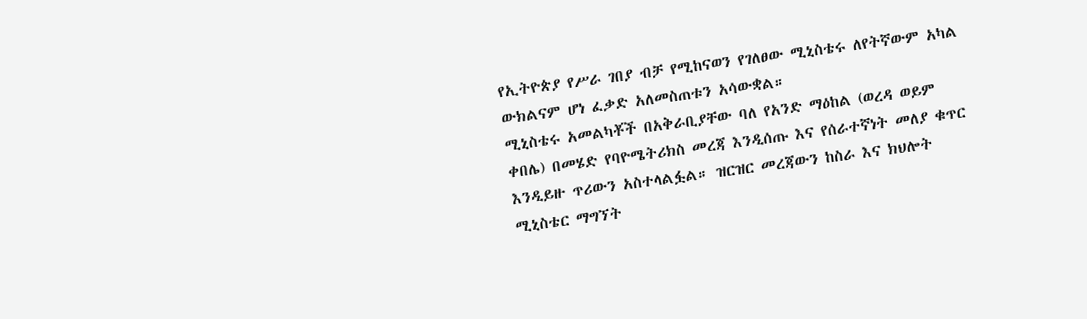የኢትዮጵያ የሥራ ገበያ ብቻ የሚከናወን የገለፀው ሚኒስቴሩ ለየትኛውም አካል ውክልናም ሆነ ፈቃድ አለመስጠቱን አሳውቋል።
ሚኒስቴሩ አመልካቾች በአቅራቢያቸው ባለ የአንድ ማዕከል (ወረዳ ወይም ቀበሌ) በመሄድ የባዮሜትሪክስ መረጃ እንዲሰጡ እና የሰራተኛነት መለያ ቁጥር እንዲይዙ ጥሪውን አስተላልፏል። ዝርዝር መረጃውን ከስራ እና ክህሎት ሚኒስቴር ማግኘት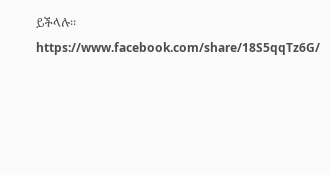ይችላሉ፡፡
https://www.facebook.com/share/18S5qqTz6G/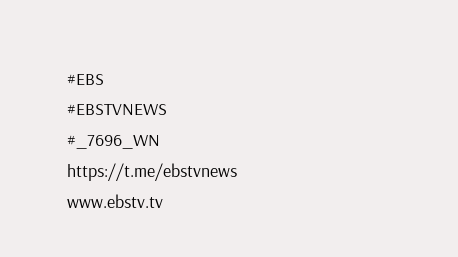#EBS
#EBSTVNEWS
#_7696_WN
https://t.me/ebstvnews
www.ebstv.tv